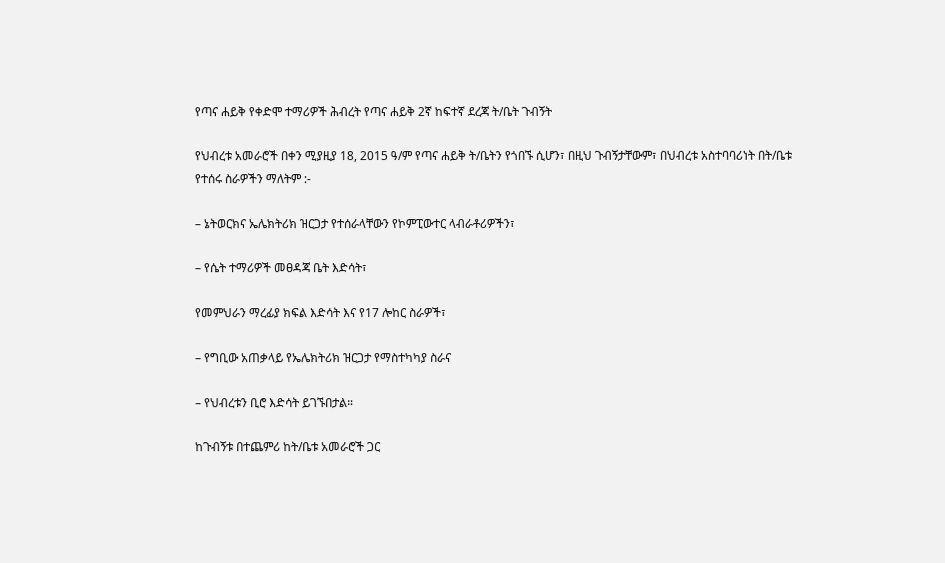የጣና ሐይቅ የቀድሞ ተማሪዎች ሕብረት የጣና ሐይቅ 2ኛ ከፍተኛ ደረጃ ት/ቤት ጉብኝት

የህብረቱ አመራሮች በቀን ሚያዚያ 18, 2015 ዓ/ም የጣና ሐይቅ ት/ቤትን የጎበኙ ሲሆን፣ በዚህ ጉብኝታቸውም፣ በህብረቱ አስተባባሪነት በት/ቤቱ የተሰሩ ስራዎችን ማለትም :-

– ኔትወርክና ኤሌክትሪክ ዝርጋታ የተሰራላቸውን የኮምፒውተር ላብራቶሪዎችን፣

– የሴት ተማሪዎች መፀዳጃ ቤት እድሳት፣

የመምህራን ማረፊያ ክፍል እድሳት እና የ17 ሎከር ስራዎች፣

– የግቢው አጠቃላይ የኤሌክትሪክ ዝርጋታ የማስተካካያ ስራና

– የህብረቱን ቢሮ እድሳት ይገኙበታል።

ከጉብኝቱ በተጨምሪ ከት/ቤቱ አመራሮች ጋር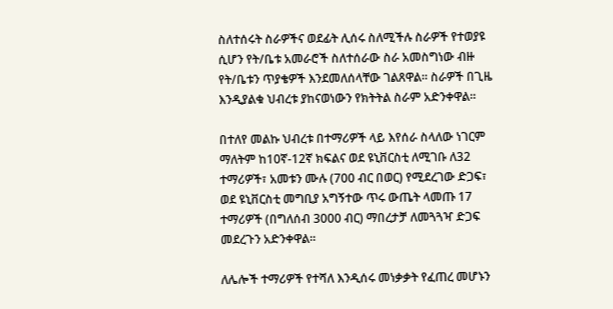ስለተሰሩት ስራዎችና ወደፊት ሊሰሩ ስለሚችሉ ስራዎች የተወያዩ ሲሆን የት/ቤቱ አመራሮች ስለተሰራው ስራ አመስግነው ብዙ የት/ቤቱን ጥያቄዎች እንደመለሰላቸው ገልጸዋል። ስራዎች በጊዜ እንዲያልቁ ህብረቱ ያከናወነውን የክትትል ስራም አድንቀዋል።

በተለየ መልኩ ህብረቱ በተማሪዎች ላይ እየሰራ ስላለው ነገርም ማለትም ከ10ኛ-12ኛ ክፍልና ወደ ዩኒቨርስቲ ለሚገቡ ለ32 ተማሪዎች፣ አመቱን ሙሉ (700 ብር በወር) የሚደረገው ድጋፍ፣ ወደ ዩኒቨርስቲ መግቢያ አግኝተው ጥሩ ውጤት ላመጡ 17 ተማሪዎች (በግለሰብ 3000 ብር) ማበረታቻ ለመጓጓዣ ድጋፍ መደረጉን አድንቀዋል።

ለሌሎች ተማሪዎች የተሻለ እንዲሰሩ መነቃቃት የፈጠረ መሆኑን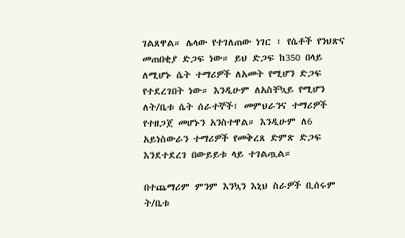ገልጸዋል። ሌላው የተገለጠው ነገር ፣ የሴቶች የንህጽና መጠበቂያ ድጋፍ ነው። ይህ ድጋፍ ከ350 በላይ ለሚሆኑ ሴት ተማሪዎች ለአመት የሚሆን ድጋፍ የተደረገበት ነው። እንዲሁም ለአስቸኳይ የሚሆን ለት/ቤቱ ሴት ሰራተኞች፣ መምህራንና ተማሪዎች የተዘጋጀ መሆኑን አንስተዋል። እንዲሁም ለ6 አይነስውራን ተማሪዎች የመቅረጸ ድምጽ ድጋፍ እንደተደረገ በውይይቱ ላይ ተገልጧል።

በተጨማሪም ምንም እንኳን እኒህ ስራዎች ቢሰሩም ት/ቤቱ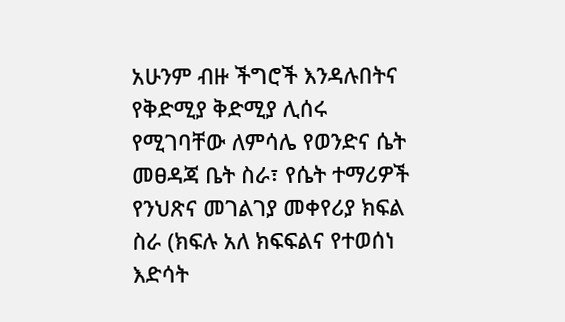አሁንም ብዙ ችግሮች እንዳሉበትና የቅድሚያ ቅድሚያ ሊሰሩ የሚገባቸው ለምሳሌ የወንድና ሴት መፀዳጃ ቤት ስራ፣ የሴት ተማሪዎች የንህጽና መገልገያ መቀየሪያ ክፍል ስራ (ክፍሉ አለ ክፍፍልና የተወሰነ እድሳት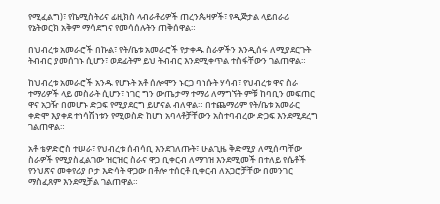የሚፈልግ)፣ የኬሚስትሪና ፊዚክስ ላብራቶሪዎች ጠረንጴዛዎች፣ የዲጅታል ላይበራሪ የኔትወርክ አቅም ማሳደግና የመሳሰሉትን ጠቅሰዋል።

በህብረቱ አመራሮች በኩል፣ የት/ቤቱ አመራሮች የታቀዱ ስራዎችን እንዲሰሩ ለሚያደርጉት ትብብር ያመሰገኑ ሲሆን፣ ወደፊትም ይህ ትብብር እንደሚቀጥል ተስፋቸውን ገልጠዋል።

ከህብረቱ አመራሮች አንዱ የሆኑት አቶ ሰሎሞን ኑርጋ ባነሱት ሃሳብ፣ የህብረቱ ዋና ስራ ተማሪዎች ላይ መስራት ሲሆን፣ ነገር ግን ውጤታማ ተማሪ ለማግኘት ምቹ ከባቢን መፍጠር ዋና አጋዥ በመሆኑ ድጋፍ የሚያደርግ ይሆናል ብለዋል። በተጨማሪም የት/ቤቱ አመራር ቀድሞ እያቀደ ተነሳሽነቱን የሚወስድ ከሆነ አባላቶቻቸውን አስተባብረው ድጋፍ እንደሚደረግ ገልጠዋል።

አቶ ቴዎድሮስ ተሠራ፣ የህብረቱ ሰብሳቢ እንደገለጡት፣ ሁልጊዜ ቅድሚያ ለሚሰጣቸው ስራዎች የሚያስፈልገው ዝርዝር ስራና ዋጋ ቢቀርብ ለማገዝ እንደሚመች በተለይ የሴቶች የንህጽና መቀየሪያ ቦታ እድሳት ዋጋው በቶሎ ተሰርቶ ቢቀርብ ለአጋሮቻቸው በመንገር ማስፈጸም እንደሚቻል ገልጠዋል።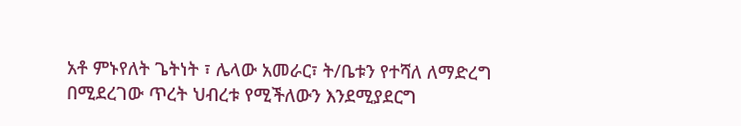አቶ ምኑየለት ጌትነት ፣ ሌላው አመራር፣ ት/ቤቱን የተሻለ ለማድረግ በሚደረገው ጥረት ህብረቱ የሚችለውን እንደሚያደርግ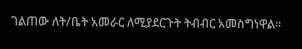ገልጠው ለት/ቤት አመራር ለሚያደርጉት ትብብር አመስግነዋል።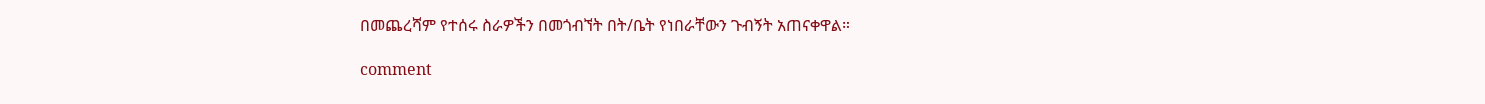በመጨረሻም የተሰሩ ስራዎችን በመጎብኘት በት/ቤት የነበራቸውን ጉብኝት አጠናቀዋል።

comment